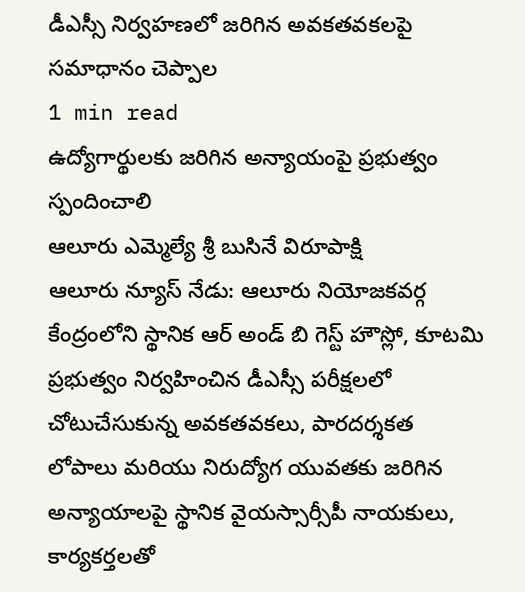డీఎస్సీ నిర్వహణలో జరిగిన అవకతవకలపై సమాధానం చెప్పాల
1 min read
ఉద్యోగార్థులకు జరిగిన అన్యాయంపై ప్రభుత్వం స్పందించాలి
ఆలూరు ఎమ్మెల్యే శ్రీ బుసినే విరూపాక్షి
ఆలూరు న్యూస్ నేడు: ఆలూరు నియోజకవర్గ కేంద్రంలోని స్థానిక ఆర్ అండ్ బి గెస్ట్ హౌస్లో, కూటమి ప్రభుత్వం నిర్వహించిన డీఎస్సీ పరీక్షలలో చోటుచేసుకున్న అవకతవకలు, పారదర్శకత లోపాలు మరియు నిరుద్యోగ యువతకు జరిగిన అన్యాయాలపై స్థానిక వైయస్సార్సీపీ నాయకులు, కార్యకర్తలతో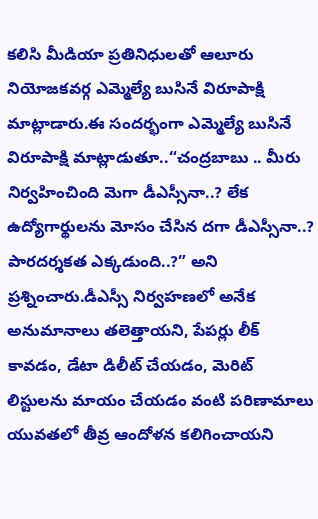కలిసి మీడియా ప్రతినిధులతో ఆలూరు నియోజకవర్గ ఎమ్మెల్యే బుసినే విరూపాక్షి మాట్లాడారు.ఈ సందర్భంగా ఎమ్మెల్యే బుసినే విరూపాక్షి మాట్లాడుతూ..“చంద్రబాబు .. మీరు నిర్వహించింది మెగా డీఎస్సీనా..? లేక ఉద్యోగార్థులను మోసం చేసిన దగా డీఎస్సీనా..? పారదర్శకత ఎక్కడుంది..?” అని ప్రశ్నించారు.డీఎస్సీ నిర్వహణలో అనేక అనుమానాలు తలెత్తాయని, పేపర్లు లీక్ కావడం, డేటా డిలీట్ చేయడం, మెరిట్ లిస్టులను మాయం చేయడం వంటి పరిణామాలు యువతలో తీవ్ర ఆందోళన కలిగించాయని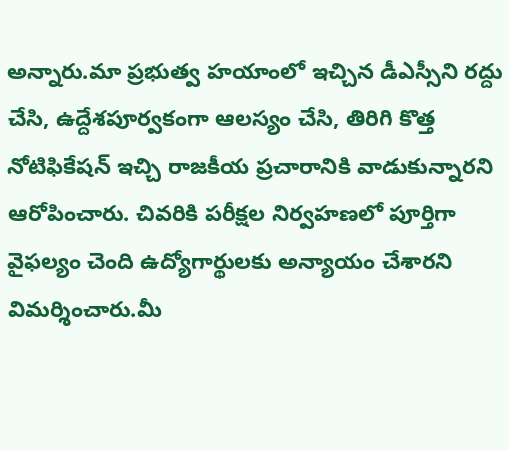అన్నారు.మా ప్రభుత్వ హయాంలో ఇచ్చిన డీఎస్సీని రద్దు చేసి, ఉద్దేశపూర్వకంగా ఆలస్యం చేసి, తిరిగి కొత్త నోటిఫికేషన్ ఇచ్చి రాజకీయ ప్రచారానికి వాడుకున్నారని ఆరోపించారు. చివరికి పరీక్షల నిర్వహణలో పూర్తిగా వైఫల్యం చెంది ఉద్యోగార్థులకు అన్యాయం చేశారని విమర్శించారు.మీ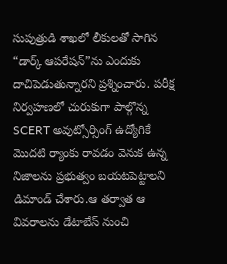సుపుత్రుడి శాఖలో లీకులతో సాగిన “డార్క్ ఆపరేషన్”ను ఎందుకు దాచిపెడుతున్నారని ప్రశ్నించారు. పరీక్ష నిర్వహణలో చురుకుగా పాల్గొన్న SCERT అవుట్సోర్సింగ్ ఉద్యోగికే మొదటి ర్యాంకు రావడం వెనుక ఉన్న నిజాలను ప్రభుత్వం బయటపెట్టాలని డిమాండ్ చేశారు.ఆ తర్వాత ఆ వివరాలను డేటాబేస్ నుంచి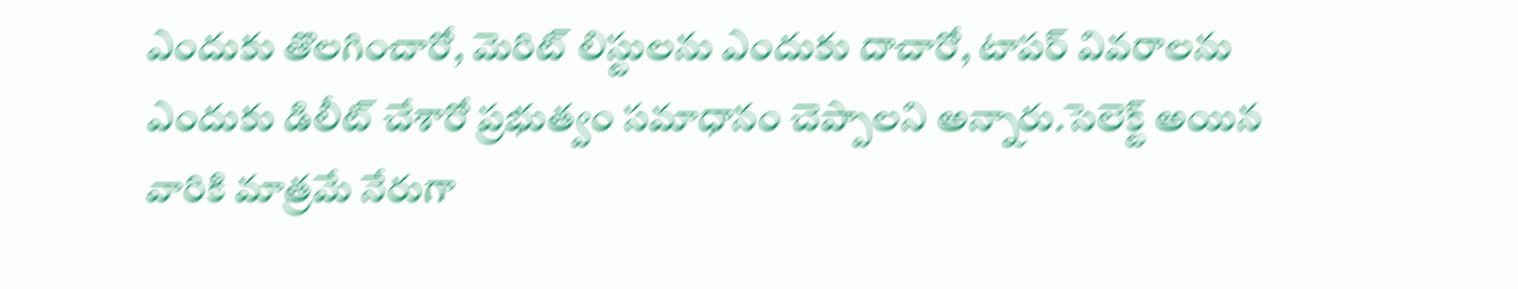ఎందుకు తొలగించారో, మెరిట్ లిస్టులను ఎందుకు దాచారో, టాపర్ వివరాలను ఎందుకు డిలీట్ చేశారో ప్రభుత్వం సమాధానం చెప్పాలని అన్నారు.సెలెక్ట్ అయిన వారికి మాత్రమే నేరుగా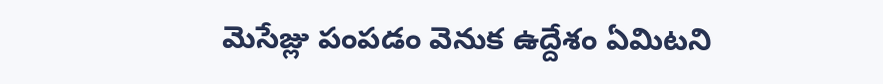మెసేజ్లు పంపడం వెనుక ఉద్దేశం ఏమిటని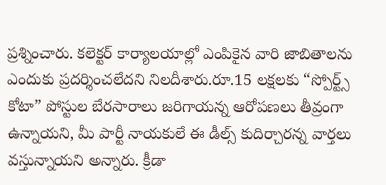ప్రశ్నించారు. కలెక్టర్ కార్యాలయాల్లో ఎంపికైన వారి జాబితాలను ఎందుకు ప్రదర్శించలేదని నిలదీశారు.రూ.15 లక్షలకు “స్పోర్ట్స్ కోటా” పోస్టుల బేరసారాలు జరిగాయన్న ఆరోపణలు తీవ్రంగా ఉన్నాయని, మీ పార్టీ నాయకులే ఈ డీల్స్ కుదిర్చారన్న వార్తలు వస్తున్నాయని అన్నారు. క్రీడా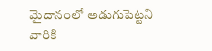మైదానంలో అడుగుపెట్టని వారికి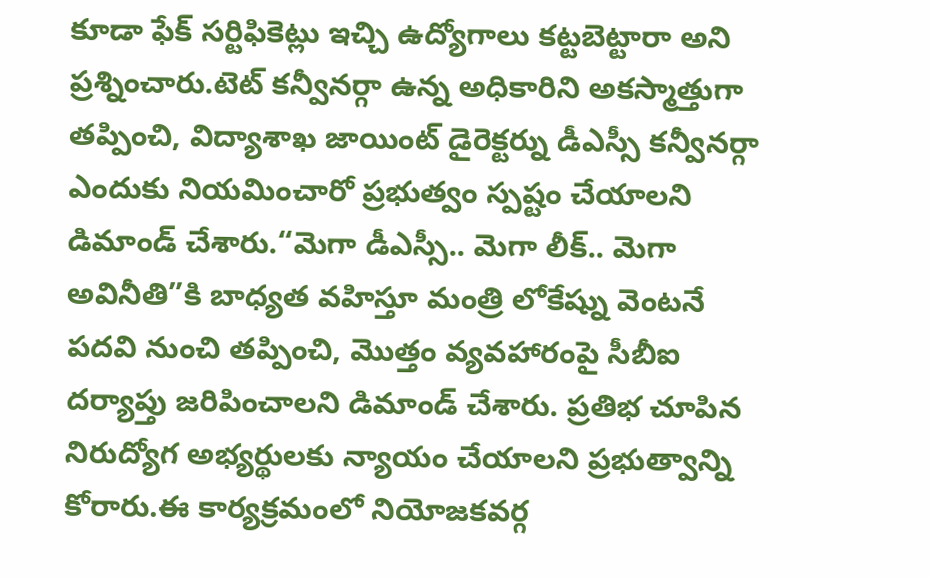కూడా ఫేక్ సర్టిఫికెట్లు ఇచ్చి ఉద్యోగాలు కట్టబెట్టారా అని ప్రశ్నించారు.టెట్ కన్వీనర్గా ఉన్న అధికారిని అకస్మాత్తుగా తప్పించి, విద్యాశాఖ జాయింట్ డైరెక్టర్ను డీఎస్సీ కన్వీనర్గా ఎందుకు నియమించారో ప్రభుత్వం స్పష్టం చేయాలని డిమాండ్ చేశారు.“మెగా డీఎస్సీ.. మెగా లీక్.. మెగా అవినీతి”కి బాధ్యత వహిస్తూ మంత్రి లోకేష్ను వెంటనే పదవి నుంచి తప్పించి, మొత్తం వ్యవహారంపై సీబీఐ దర్యాప్తు జరిపించాలని డిమాండ్ చేశారు. ప్రతిభ చూపిన నిరుద్యోగ అభ్యర్థులకు న్యాయం చేయాలని ప్రభుత్వాన్ని కోరారు.ఈ కార్యక్రమంలో నియోజకవర్గ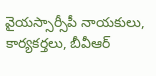వైయస్సార్సీపీ నాయకులు, కార్యకర్తలు, బీవీఆర్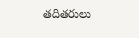తదితరులు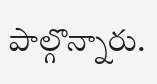పాల్గొన్నారు.